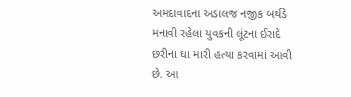અમદાવાદના અડાલજ નજીક બર્થડે મનાવી રહેલા યુવકની લૂંટના ઈરાદે છરીના ઘા મારી હત્યા કરવામાં આવી છે. આ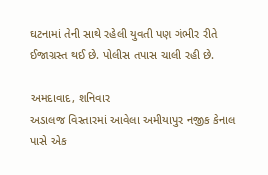ઘટનામાં તેની સાથે રહેલી યુવતી પણ ગંભીર રીતે ઈજાગ્રસ્ત થઈ છે. પોલીસ તપાસ ચાલી રહી છે.

અમદાવાદ, શનિવાર
અડાલજ વિસ્તારમાં આવેલા અમીયાપુર નજીક કેનાલ પાસે એક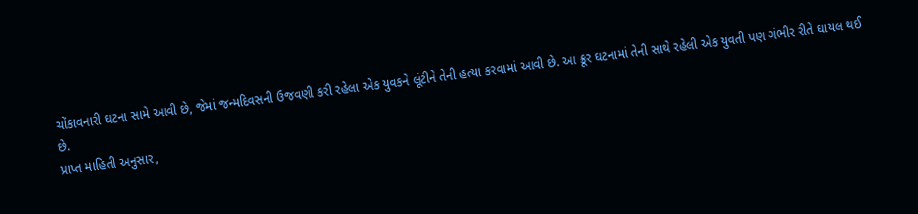ચોંકાવનારી ઘટના સામે આવી છે, જેમાં જન્મદિવસની ઉજવણી કરી રહેલા એક યુવકને લૂંટીને તેની હત્યા કરવામાં આવી છે. આ ક્રૂર ઘટનામાં તેની સાથે રહેલી એક યુવતી પણ ગંભીર રીતે ઘાયલ થઈ છે.
પ્રાપ્ત માહિતી અનુસાર,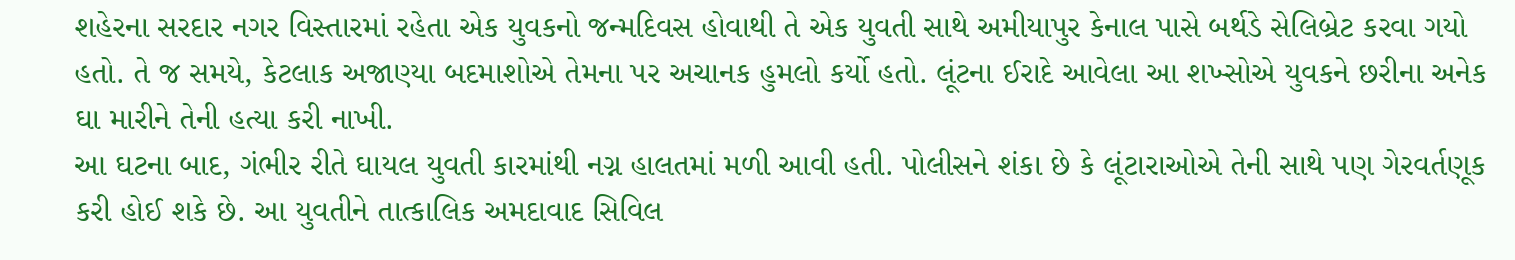શહેરના સરદાર નગર વિસ્તારમાં રહેતા એક યુવકનો જન્મદિવસ હોવાથી તે એક યુવતી સાથે અમીયાપુર કેનાલ પાસે બર્થડે સેલિબ્રેટ કરવા ગયો હતો. તે જ સમયે, કેટલાક અજાણ્યા બદમાશોએ તેમના પર અચાનક હુમલો કર્યો હતો. લૂંટના ઈરાદે આવેલા આ શખ્સોએ યુવકને છરીના અનેક ઘા મારીને તેની હત્યા કરી નાખી.
આ ઘટના બાદ, ગંભીર રીતે ઘાયલ યુવતી કારમાંથી નગ્ન હાલતમાં મળી આવી હતી. પોલીસને શંકા છે કે લૂંટારાઓએ તેની સાથે પણ ગેરવર્તણૂક કરી હોઈ શકે છે. આ યુવતીને તાત્કાલિક અમદાવાદ સિવિલ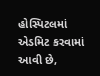હોસ્પિટલમાં એડમિટ કરવામાં આવી છે,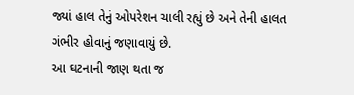જ્યાં હાલ તેનું ઓપરેશન ચાલી રહ્યું છે અને તેની હાલત ગંભીર હોવાનું જણાવાયું છે.
આ ઘટનાની જાણ થતા જ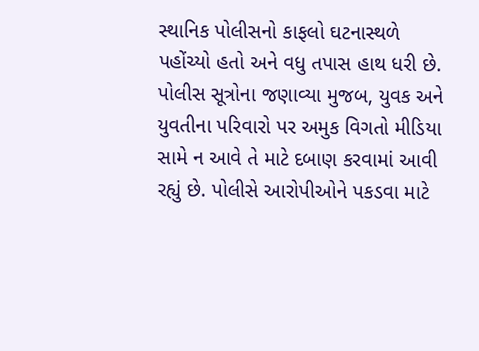સ્થાનિક પોલીસનો કાફલો ઘટનાસ્થળે પહોંચ્યો હતો અને વધુ તપાસ હાથ ધરી છે. પોલીસ સૂત્રોના જણાવ્યા મુજબ, યુવક અને યુવતીના પરિવારો પર અમુક વિગતો મીડિયા સામે ન આવે તે માટે દબાણ કરવામાં આવી રહ્યું છે. પોલીસે આરોપીઓને પકડવા માટે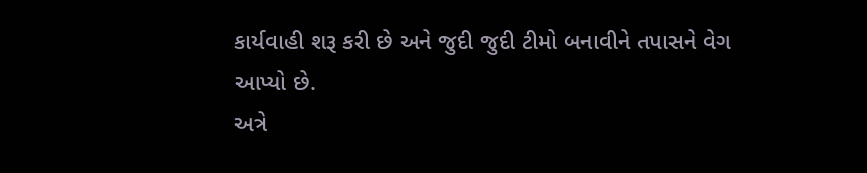કાર્યવાહી શરૂ કરી છે અને જુદી જુદી ટીમો બનાવીને તપાસને વેગ આપ્યો છે.
અત્રે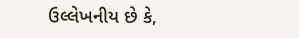ઉલ્લેખનીય છે કે,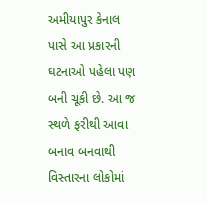અમીયાપુર કેનાલ પાસે આ પ્રકારની ઘટનાઓ પહેલા પણ બની ચૂકી છે. આ જ સ્થળે ફરીથી આવા બનાવ બનવાથી વિસ્તારના લોકોમાં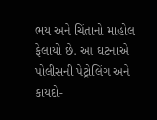ભય અને ચિંતાનો માહોલ ફેલાયો છે. આ ઘટનાએ પોલીસની પેટ્રોલિંગ અને કાયદો-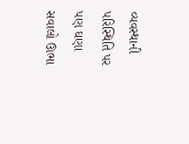વ્યવસ્થાની પરિસ્થિતિ પર પણ ઘણા સવાલો ઊભા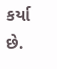કર્યા છે.